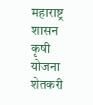महाराष्ट्र शासन कृषी योजना शेतकरी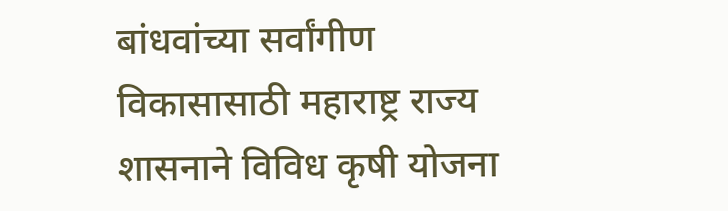बांधवांच्या सर्वांगीण विकासासाठी महाराष्ट्र राज्य शासनाने विविध कृषी योजना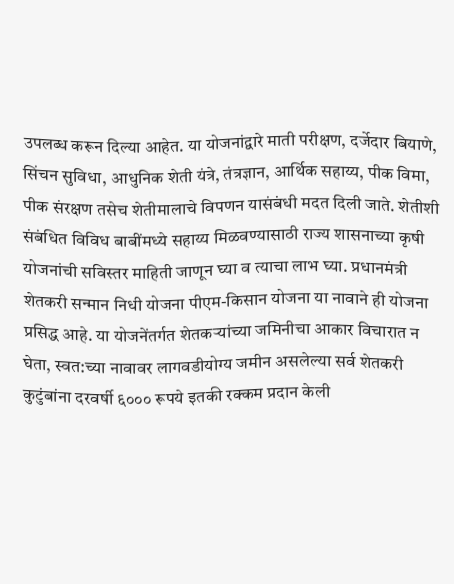उपलब्ध करून दिल्या आहेत. या योजनांद्वारे माती परीक्षण, दर्जेदार बियाणे, सिंचन सुविधा, आधुनिक शेती यंत्रे, तंत्रज्ञान, आर्थिक सहाय्य, पीक विमा, पीक संरक्षण तसेच शेतीमालाचे विपणन यासंबंधी मदत दिली जाते. शेतीशी संबंधित विविध बाबींमध्ये सहाय्य मिळवण्यासाठी राज्य शासनाच्या कृषी योजनांची सविस्तर माहिती जाणून घ्या व त्याचा लाभ घ्या. प्रधानमंत्री शेतकरी सन्मान निधी योजना पीएम-किसान योजना या नावाने ही योजना प्रसिद्ध आहे. या योजनेंतर्गत शेतकऱ्यांच्या जमिनीचा आकार विचारात न घेता, स्वत:च्या नावावर लागवडीयोग्य जमीन असलेल्या सर्व शेतकरी कुटुंबांना दरवर्षी ६००० रूपये इतकी रक्कम प्रदान केली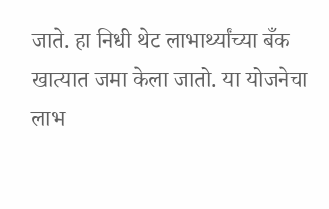जाते. हा निधी थेट लाभार्थ्यांच्या बँक खात्यात जमा केला जातो. या योजनेचा लाभ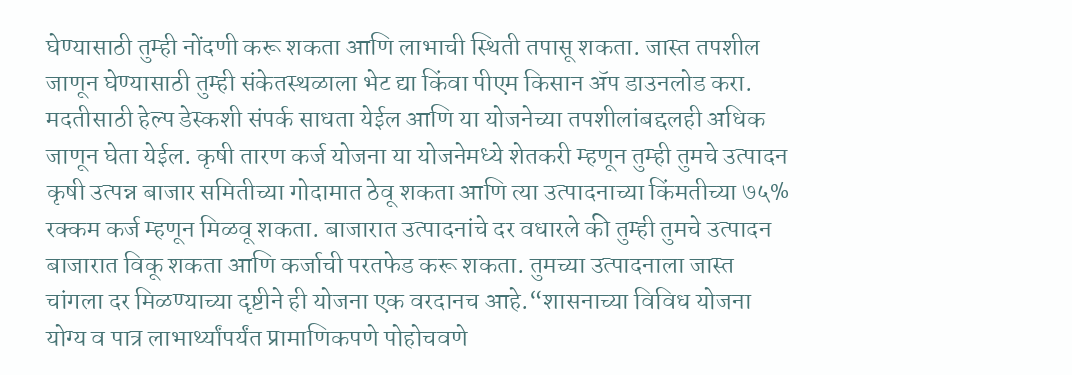घेण्यासाठी तुम्ही नोंदणी करू शकता आणि लाभाची स्थिती तपासू शकता. जास्त तपशील जाणून घेण्यासाठी तुम्ही संकेतस्थळाला भेट द्या किंवा पीएम किसान ॲप डाउनलोड करा. मदतीसाठी हेल्प डेस्कशी संपर्क साधता येईल आणि या योजनेच्या तपशीलांबद्दलही अधिक जाणून घेता येईल. कृषी तारण कर्ज योजना या योजनेमध्ये शेतकरी म्हणून तुम्ही तुमचे उत्पादन कृषी उत्पन्न बाजार समितीच्या गोदामात ठेवू शकता आणि त्या उत्पादनाच्या किंमतीच्या ७५% रक्कम कर्ज म्हणून मिळवू शकता. बाजारात उत्पादनांचे दर वधारले की तुम्ही तुमचे उत्पादन बाजारात विकू शकता आणि कर्जाची परतफेड करू शकता. तुमच्या उत्पादनाला जास्त चांगला दर मिळण्याच्या दृष्टीने ही योजना एक वरदानच आहे.“शासनाच्या विविध योजना योग्य व पात्र लाभार्थ्यांपर्यंत प्रामाणिकपणे पोहोचवणे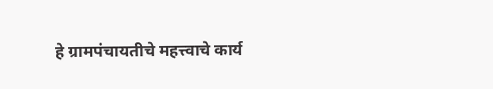हे ग्रामपंचायतीचे महत्त्वाचे कार्य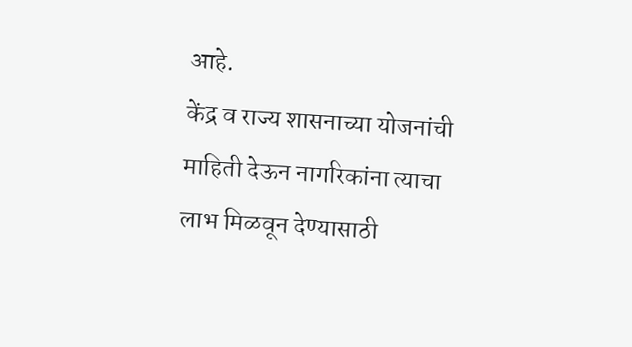आहे.
केंद्र व राज्य शासनाच्या योजनांची माहिती देऊन नागरिकांना त्याचा लाभ मिळवून देण्यासाठी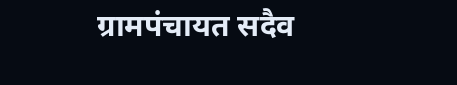ग्रामपंचायत सदैव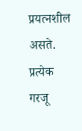प्रयत्नशील असते.
प्रत्येक गरजू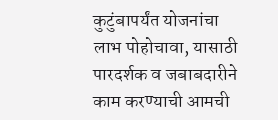कुटुंबापर्यंत योजनांचा लाभ पोहोचावा, यासाठी पारदर्शक व जबाबदारीने काम करण्याची आमची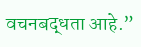वचनबद्धता आहे.”